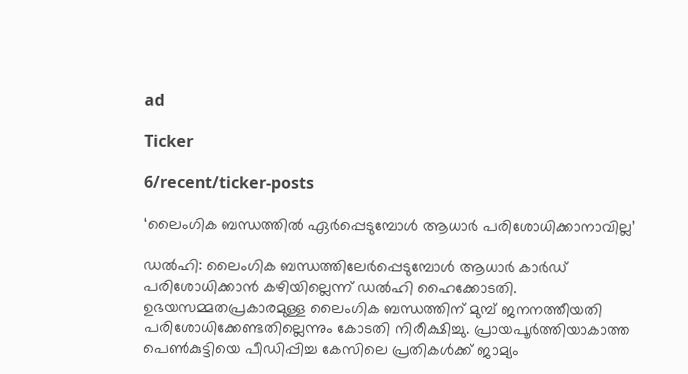ad

Ticker

6/recent/ticker-posts

‘ലൈംഗിക ബന്ധത്തിൽ ഏർപ്പെടുമ്പോൾ ആധാർ പരിശോധിക്കാനാവില്ല’

ഡൽഹി: ലൈംഗിക ബന്ധത്തിലേർപ്പെടുമ്പോൾ ആധാർ കാർഡ് പരിശോധിക്കാൻ കഴിയില്ലെന്ന് ഡൽഹി ഹൈക്കോടതി. ഉഭയസമ്മതപ്രകാരമുള്ള ലൈംഗിക ബന്ധത്തിന് മുമ്പ് ജനനത്തീയതി പരിശോധിക്കേണ്ടതില്ലെന്നും കോടതി നിരീക്ഷിച്ചു. പ്രായപൂർത്തിയാകാത്ത പെൺകുട്ടിയെ പീഡിപ്പിച്ച കേസിലെ പ്രതികൾക്ക് ജാമ്യം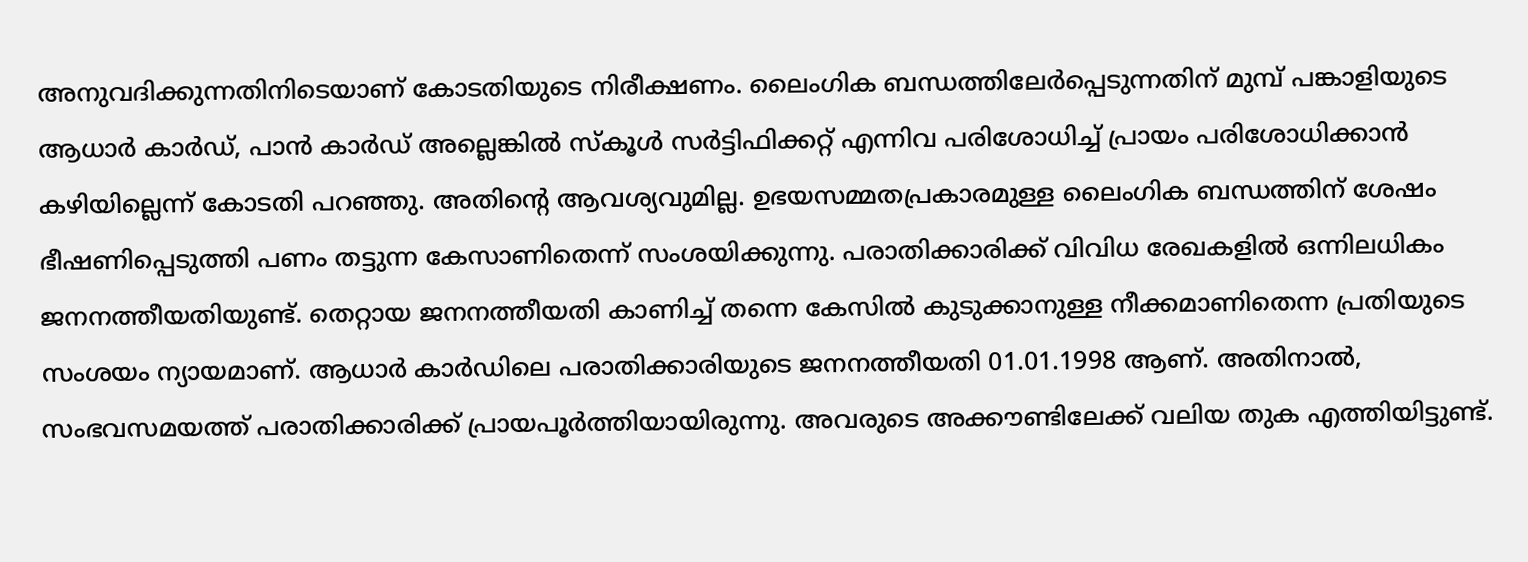അനുവദിക്കുന്നതിനിടെയാണ് കോടതിയുടെ നിരീക്ഷണം. ലൈംഗിക ബന്ധത്തിലേർപ്പെടുന്നതിന് മുമ്പ് പങ്കാളിയുടെ ആധാർ കാർഡ്, പാൻ കാർഡ് അല്ലെങ്കിൽ സ്കൂൾ സർട്ടിഫിക്കറ്റ് എന്നിവ പരിശോധിച്ച് പ്രായം പരിശോധിക്കാൻ കഴിയില്ലെന്ന് കോടതി പറഞ്ഞു. അതിന്‍റെ ആവശ്യവുമില്ല. ഉഭയസമ്മതപ്രകാരമുള്ള ലൈംഗിക ബന്ധത്തിന് ശേഷം ഭീഷണിപ്പെടുത്തി പണം തട്ടുന്ന കേസാണിതെന്ന് സംശയിക്കുന്നു. പരാതിക്കാരിക്ക് വിവിധ രേഖകളിൽ ഒന്നിലധികം ജനനത്തീയതിയുണ്ട്. തെറ്റായ ജനനത്തീയതി കാണിച്ച് തന്നെ കേസിൽ കുടുക്കാനുള്ള നീക്കമാണിതെന്ന പ്രതിയുടെ സംശയം ന്യായമാണ്. ആധാർ കാർഡിലെ പരാതിക്കാരിയുടെ ജനനത്തീയതി 01.01.1998 ആണ്. അതിനാൽ, സംഭവസമയത്ത് പരാതിക്കാരിക്ക് പ്രായപൂർത്തിയായിരുന്നു. അവരുടെ അക്കൗണ്ടിലേക്ക് വലിയ തുക എത്തിയിട്ടുണ്ട്.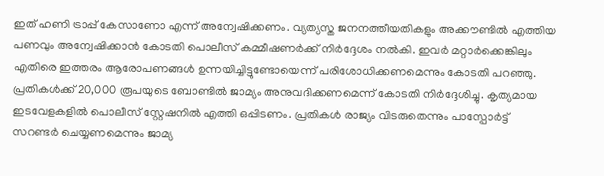ഇത് ഹണി ട്രാപ്പ് കേസാണോ എന്ന് അന്വേഷിക്കണം. വ്യത്യസ്ത ജനനത്തീയതികളും അക്കൗണ്ടിൽ എത്തിയ പണവും അന്വേഷിക്കാൻ കോടതി പൊലീസ് കമ്മീഷണർക്ക് നിർദ്ദേശം നൽകി. ഇവർ മറ്റാർക്കെങ്കിലും എതിരെ ഇത്തരം ആരോപണങ്ങൾ ഉന്നയിച്ചിട്ടുണ്ടോയെന്ന് പരിശോധിക്കണമെന്നും കോടതി പറഞ്ഞു. പ്രതികൾക്ക് 20,000 രൂപയുടെ ബോണ്ടിൽ ജാമ്യം അനുവദിക്കണമെന്ന് കോടതി നിർദ്ദേശിച്ചു. കൃത്യമായ ഇടവേളകളിൽ പൊലീസ് സ്റ്റേഷനിൽ എത്തി ഒപ്പിടണം. പ്രതികൾ രാജ്യം വിടരുതെന്നും പാസ്പോർട്ട് സറണ്ടർ ചെയ്യണമെന്നും ജാമ്യ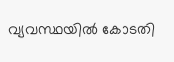വ്യവസ്ഥയിൽ കോടതി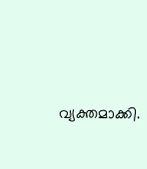വ്യക്തമാക്കി.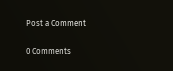Post a Comment

0 Comments